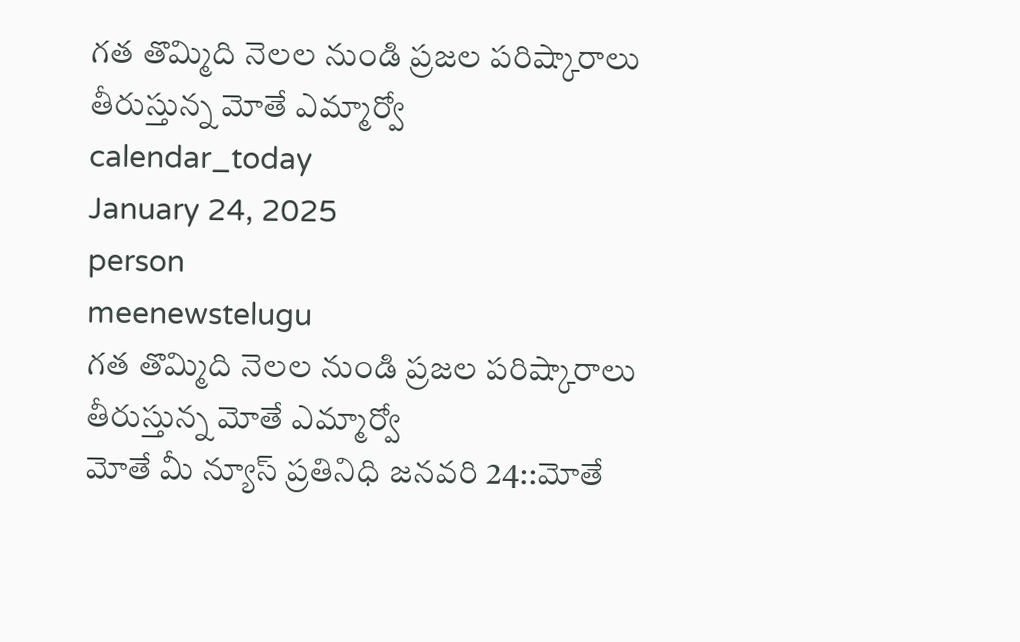గత తొమ్మిది నెలల నుండి ప్రజల పరిష్కారాలు తీరుస్తున్న మోతే ఎమ్మార్వో
calendar_today
January 24, 2025
person
meenewstelugu
గత తొమ్మిది నెలల నుండి ప్రజల పరిష్కారాలు తీరుస్తున్న మోతే ఎమ్మార్వో
మోతే మీ న్యూస్ ప్రతినిధి జనవరి 24::మోతే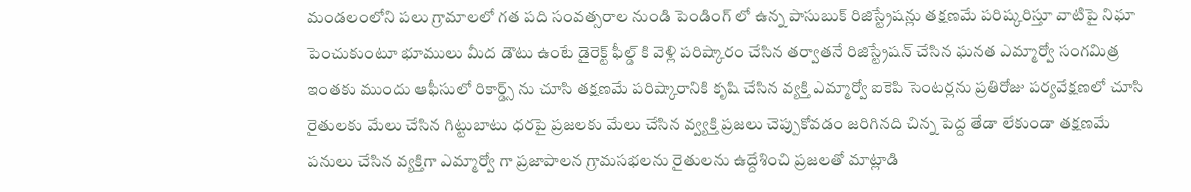మండలంలోని పలు గ్రామాలలో గత పది సంవత్సరాల నుండి పెండింగ్ లో ఉన్న పాసుబుక్ రిజిస్ట్రేషన్లు తక్షణమే పరిష్కరిస్తూ వాటిపై నిఘా పెంచుకుంటూ భూములు మీద డౌటు ఉంటే డైరెక్ట్ ఫీల్డ్ కి వెళ్లి పరిష్కారం చేసిన తర్వాతనే రిజిస్ట్రేషన్ చేసిన ఘనత ఎమ్మార్వో సంగమిత్ర ఇంతకు ముందు ఆఫీసులో రికార్డ్స్ ను చూసి తక్షణమే పరిష్కారానికి కృషి చేసిన వ్యక్తి ఎమ్మార్వో ఐకెపి సెంటర్లను ప్రతిరోజు పర్యవేక్షణలో చూసి రైతులకు మేలు చేసిన గిట్టుబాటు ధరపై ప్రజలకు మేలు చేసిన వ్వ్యక్తి ప్రజలు చెప్పుకోవడం జరిగినది చిన్న పెద్ద తేడా లేకుండా తక్షణమే పనులు చేసిన వ్యక్తిగా ఎమ్మార్వో గా ప్రజాపాలన గ్రామసభలను రైతులను ఉద్దేశించి ప్రజలతో మాట్లాడి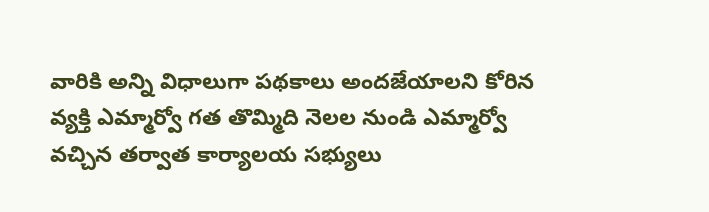వారికి అన్ని విధాలుగా పథకాలు అందజేయాలని కోరిన వ్యక్తి ఎమ్మార్వో గత తొమ్మిది నెలల నుండి ఎమ్మార్వో వచ్చిన తర్వాత కార్యాలయ సభ్యులు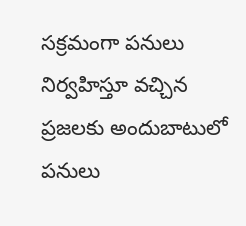సక్రమంగా పనులు నిర్వహిస్తూ వచ్చిన ప్రజలకు అందుబాటులో పనులు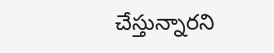చేస్తున్నారని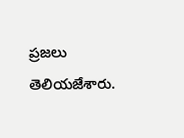ప్రజలు తెలియజేశారు.